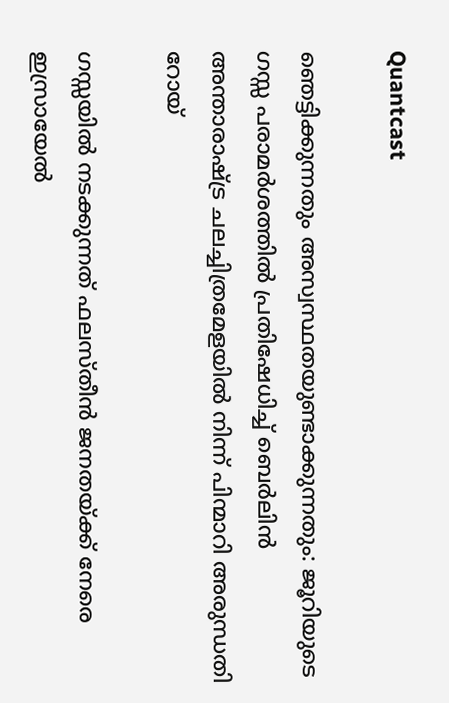Quantcast

ഞെട്ടിക്കുന്നതും അസ്വസ്ഥതയുണ്ടാക്കുന്നതും: ജൂറിയുടെ ഗസ്സ പരാമർശത്തിൽ പ്രതിഷേധിച്ച് ബെർലിൻ അന്താരാഷ്ട്ര ചലച്ചിത്രമേളയിൽ നിന്ന് പിന്മാറി അരുന്ധതി റോയ്

ഗസ്സയിൽ നടക്കുന്നത് ഫലസ്തീൻ ജനതയ്ക്ക് നേരെ ഇസ്രായേൽ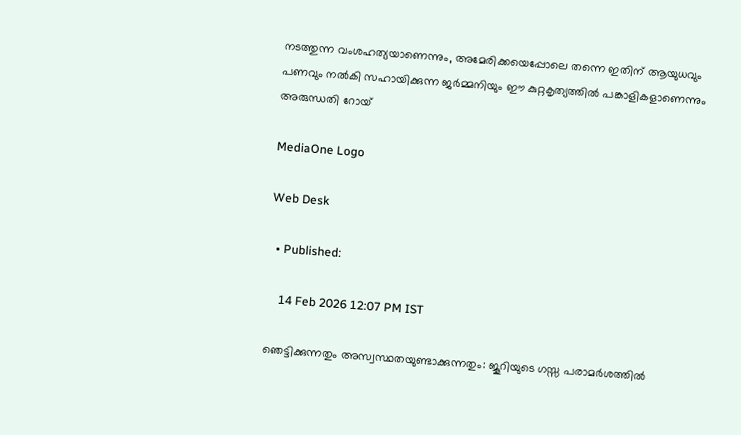നടത്തുന്ന വംശഹത്യയാണെന്നും, അമേരിക്കയെപ്പോലെ തന്നെ ഇതിന് ആയുധവും പണവും നൽകി സഹായിക്കുന്ന ജർമ്മനിയും ഈ കുറ്റകൃത്യത്തിൽ പങ്കാളികളാണെന്നും അരുന്ധതി റോയ്

MediaOne Logo

Web Desk

  • Published:

    14 Feb 2026 12:07 PM IST

ഞെട്ടിക്കുന്നതും അസ്വസ്ഥതയുണ്ടാക്കുന്നതും: ജൂറിയുടെ ഗസ്സ പരാമർശത്തിൽ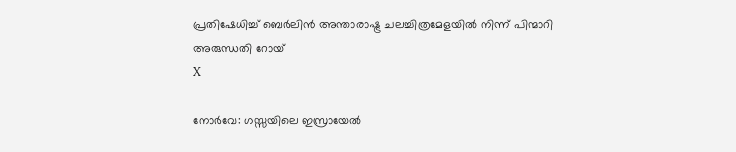പ്രതിഷേധിച്ച് ബെർലിൻ അന്താരാഷ്ട്ര ചലച്ചിത്രമേളയിൽ നിന്ന് പിന്മാറി അരുന്ധതി റോയ്
X

നോർവേ: ഗസ്സയിലെ ഇസ്രായേൽ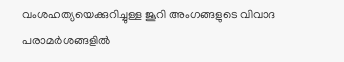വംശഹത്യയെക്കുറിച്ചുള്ള ജൂറി അംഗങ്ങളുടെ വിവാദ പരാമർശങ്ങളിൽ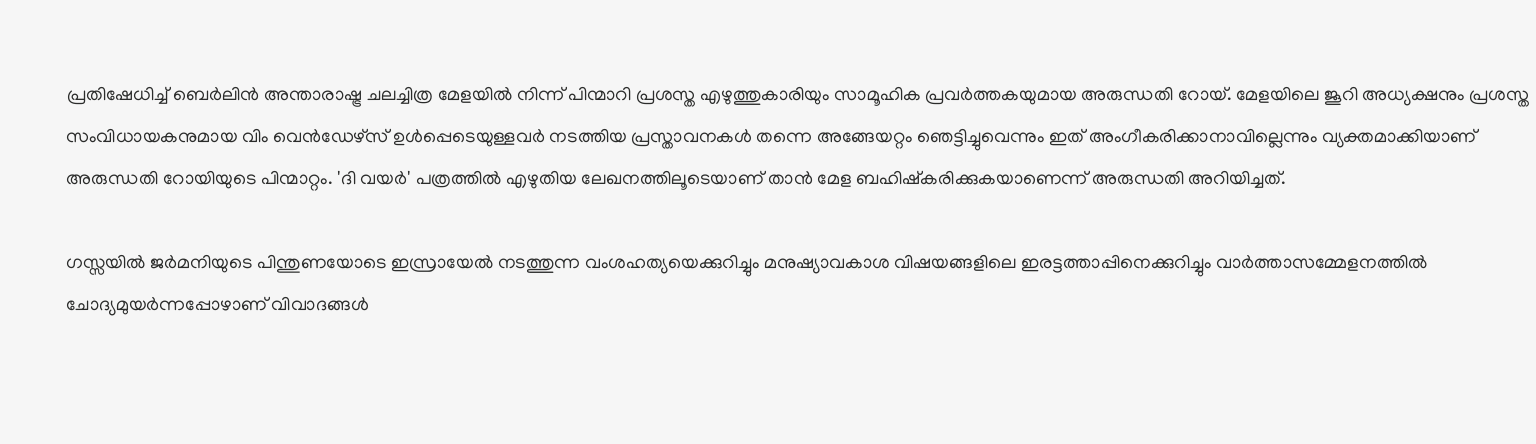പ്രതിഷേധിച്ച് ബെർലിൻ അന്താരാഷ്ട്ര ചലച്ചിത്ര മേളയിൽ നിന്ന് പിന്മാറി പ്രശസ്ത എഴുത്തുകാരിയും സാമൂഹിക പ്രവർത്തകയുമായ അരുന്ധതി റോയ്. മേളയിലെ ജൂറി അധ്യക്ഷനും പ്രശസ്ത സംവിധായകനുമായ വിം വെൻഡേഴ്‌സ് ഉൾപ്പെടെയുള്ളവർ നടത്തിയ പ്രസ്താവനകൾ തന്നെ അങ്ങേയറ്റം ഞെട്ടിച്ചുവെന്നും ഇത് അംഗീകരിക്കാനാവില്ലെന്നും വ്യക്തമാക്കിയാണ് അരുന്ധതി റോയിയുടെ പിന്മാറ്റം. 'ദി വയർ' പത്രത്തിൽ എഴുതിയ ലേഖനത്തിലൂടെയാണ് താൻ മേള ബഹിഷ്കരിക്കുകയാണെന്ന് അരുന്ധതി അറിയിച്ചത്.

ഗസ്സയിൽ ജർമനിയുടെ പിന്തുണയോടെ ഇസ്രായേൽ നടത്തുന്ന വംശഹത്യയെക്കുറിച്ചും മനുഷ്യാവകാശ വിഷയങ്ങളിലെ ഇരട്ടത്താപ്പിനെക്കുറിച്ചും വാർത്താസമ്മേളനത്തിൽ ചോദ്യമുയർന്നപ്പോഴാണ് വിവാദങ്ങൾ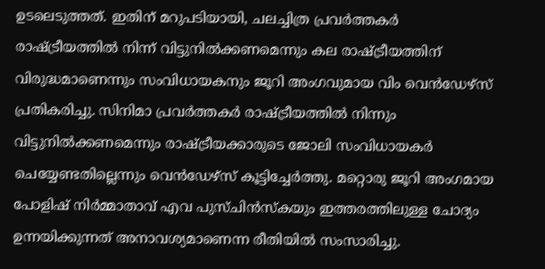ഉടലെടുത്തത്. ഇതിന് മറുപടിയായി, ചലച്ചിത്ര പ്രവർത്തകർ രാഷ്ട്രീയത്തിൽ നിന്ന് വിട്ടുനിൽക്കണമെന്നും കല രാഷ്ട്രീയത്തിന് വിരുദ്ധമാണെന്നും സംവിധായകനും ജൂറി അംഗവുമായ വിം വെൻഡേഴ്‌സ് പ്രതികരിച്ചു. സിനിമാ പ്രവർത്തകർ രാഷ്ട്രീയത്തിൽ നിന്നും വിട്ടുനിൽക്കണമെന്നും രാഷ്ട്രീയക്കാരുടെ ജോലി സംവിധായകർ ചെയ്യേണ്ടതില്ലെന്നും വെൻഡേഴ്സ് കൂട്ടിച്ചേർത്തു. മറ്റൊരു ജൂറി അംഗമായ പോളിഷ് നിർമ്മാതാവ് എവ പുസ്ചിൻസ്‌കയും ഇത്തരത്തിലുള്ള ചോദ്യം ഉന്നയിക്കുന്നത് അനാവശ്യമാണെന്ന രീതിയിൽ സംസാരിച്ചു.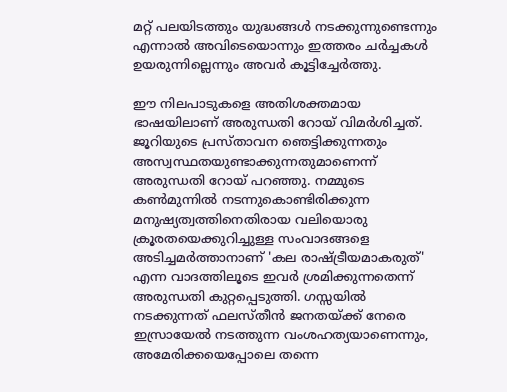മറ്റ് പലയിടത്തും യുദ്ധങ്ങൾ നടക്കുന്നുണ്ടെന്നും എന്നാൽ അവിടെയൊന്നും ഇത്തരം ചർച്ചകൾ ഉയരുന്നില്ലെന്നും അവർ കൂട്ടിച്ചേർത്തു.

ഈ നിലപാടുകളെ അതിശക്തമായ ഭാഷയിലാണ് അരുന്ധതി റോയ് വിമർശിച്ചത്. ജൂറിയുടെ പ്രസ്താവന ഞെട്ടിക്കുന്നതും അസ്വസ്ഥതയുണ്ടാക്കുന്നതുമാണെന്ന് അരുന്ധതി റോയ് പറഞ്ഞു. നമ്മുടെ കൺമുന്നിൽ നടന്നുകൊണ്ടിരിക്കുന്ന മനുഷ്യത്വത്തിനെതിരായ വലിയൊരു ക്രൂരതയെക്കുറിച്ചുള്ള സംവാദങ്ങളെ അടിച്ചമർത്താനാണ് 'കല രാഷ്ട്രീയമാകരുത്' എന്ന വാദത്തിലൂടെ ഇവർ ശ്രമിക്കുന്നതെന്ന് അരുന്ധതി കുറ്റപ്പെടുത്തി. ഗസ്സയിൽ നടക്കുന്നത് ഫലസ്തീൻ ജനതയ്ക്ക് നേരെ ഇസ്രായേൽ നടത്തുന്ന വംശഹത്യയാണെന്നും, അമേരിക്കയെപ്പോലെ തന്നെ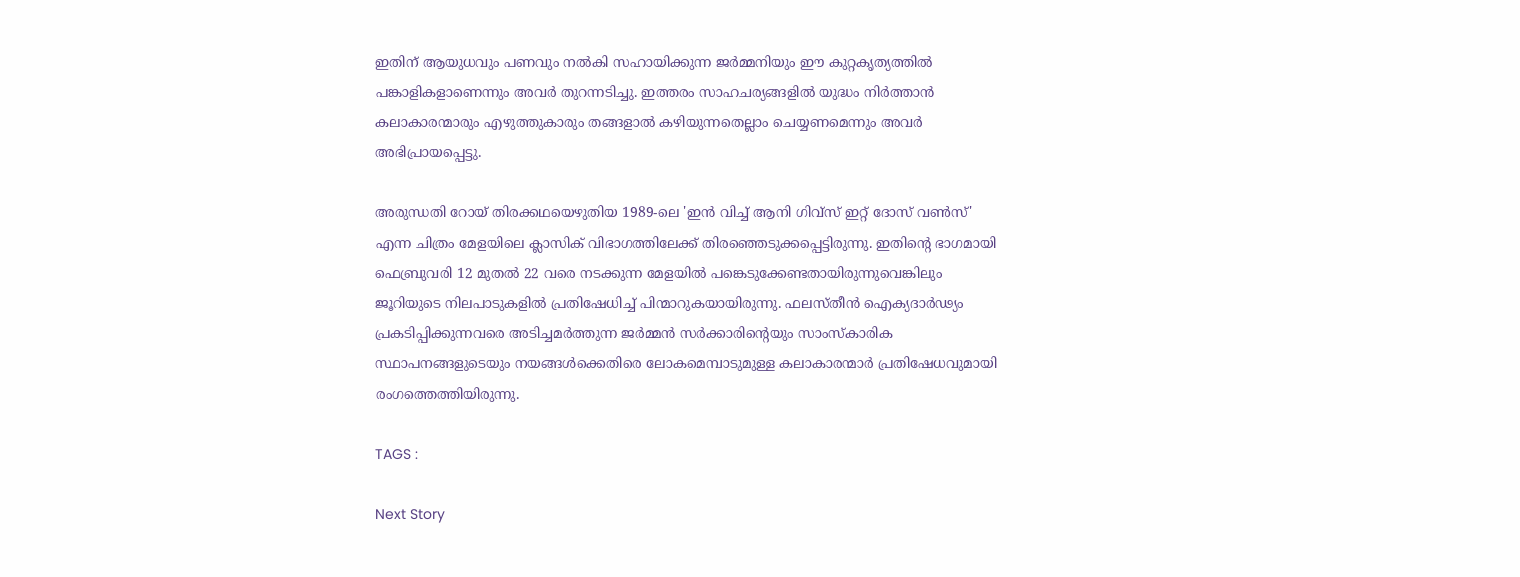ഇതിന് ആയുധവും പണവും നൽകി സഹായിക്കുന്ന ജർമ്മനിയും ഈ കുറ്റകൃത്യത്തിൽ പങ്കാളികളാണെന്നും അവർ തുറന്നടിച്ചു. ഇത്തരം സാഹചര്യങ്ങളിൽ യുദ്ധം നിർത്താൻ കലാകാരന്മാരും എഴുത്തുകാരും തങ്ങളാൽ കഴിയുന്നതെല്ലാം ചെയ്യണമെന്നും അവർ അഭിപ്രായപ്പെട്ടു.

അരുന്ധതി റോയ് തിരക്കഥയെഴുതിയ 1989-ലെ 'ഇൻ വിച്ച് ആനി ഗിവ്‌സ് ഇറ്റ് ദോസ് വൺസ്' എന്ന ചിത്രം മേളയിലെ ക്ലാസിക് വിഭാഗത്തിലേക്ക് തിരഞ്ഞെടുക്കപ്പെട്ടിരുന്നു. ഇതിന്റെ ഭാഗമായി ഫെബ്രുവരി 12 മുതൽ 22 വരെ നടക്കുന്ന മേളയിൽ പങ്കെടുക്കേണ്ടതായിരുന്നുവെങ്കിലും ജൂറിയുടെ നിലപാടുകളിൽ പ്രതിഷേധിച്ച് പിന്മാറുകയായിരുന്നു. ഫലസ്തീൻ ഐക്യദാർഢ്യം പ്രകടിപ്പിക്കുന്നവരെ അടിച്ചമർത്തുന്ന ജർമ്മൻ സർക്കാരിന്റെയും സാംസ്കാരിക സ്ഥാപനങ്ങളുടെയും നയങ്ങൾക്കെതിരെ ലോകമെമ്പാടുമുള്ള കലാകാരന്മാർ പ്രതിഷേധവുമായി രംഗത്തെത്തിയിരുന്നു.

TAGS :

Next Story